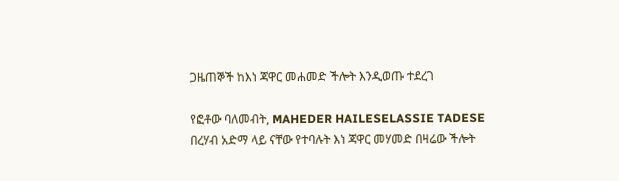ጋዜጠኞች ከእነ ጃዋር መሐመድ ችሎት እንዲወጡ ተደረገ

የፎቶው ባለመብት, MAHEDER HAILESELASSIE TADESE
በረሃብ አድማ ላይ ናቸው የተባሉት እነ ጃዋር መሃመድ በዛሬው ችሎት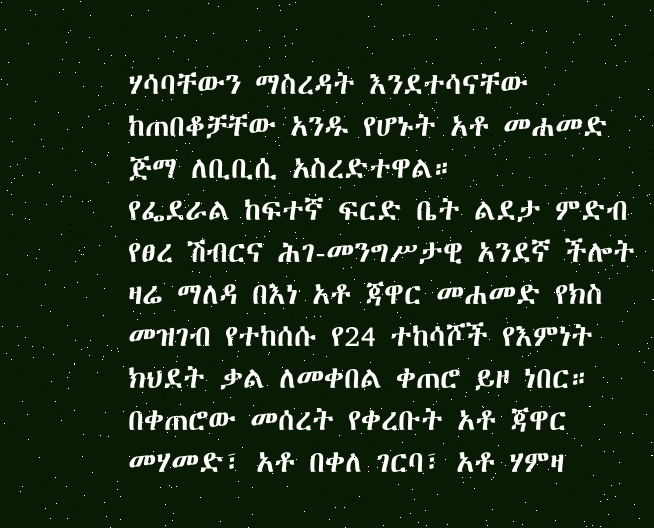ሃሳባቸውን ማስረዳት እንደተሳናቸው ከጠበቆቻቸው አንዱ የሆኑት አቶ መሐመድ ጅማ ለቢቢሲ አስረድተዋል።
የፌደራል ከፍተኛ ፍርድ ቤት ልደታ ምድብ የፀረ ሽብርና ሕገ-መንግሥታዊ አንደኛ ችሎት ዛሬ ማለዳ በእነ አቶ ጃዋር መሐመድ የክስ መዝገብ የተከሰሱ የ24 ተከሳሾች የእምነት ክህደት ቃል ለመቀበል ቀጠሮ ይዞ ነበር።
በቀጠሮው መሰረት የቀረቡት አቶ ጃዋር መሃመድ፣ አቶ በቀለ ገርባ፣ አቶ ሃምዛ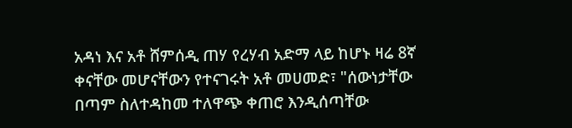አዳነ እና አቶ ሸምሰዲ ጠሃ የረሃብ አድማ ላይ ከሆኑ ዛሬ 8ኛ ቀናቸው መሆናቸውን የተናገሩት አቶ መሀመድ፣ "ሰውነታቸው በጣም ስለተዳከመ ተለዋጭ ቀጠሮ እንዲሰጣቸው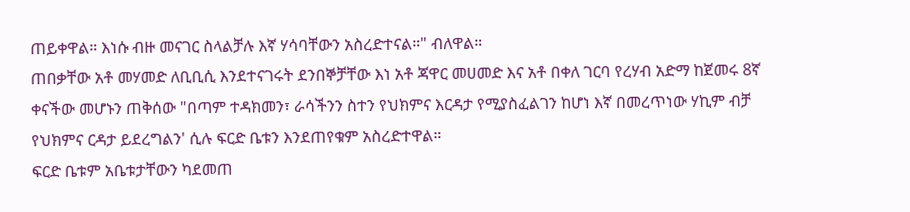ጠይቀዋል። እነሱ ብዙ መናገር ስላልቻሉ እኛ ሃሳባቸውን አስረድተናል።" ብለዋል።
ጠበቃቸው አቶ መሃመድ ለቢቢሲ እንደተናገሩት ደንበኞቻቸው እነ አቶ ጃዋር መሀመድ እና አቶ በቀለ ገርባ የረሃብ አድማ ከጀመሩ 8ኛ ቀናችው መሆኑን ጠቅሰው "በጣም ተዳክመን፣ ራሳችንን ስተን የህክምና እርዳታ የሚያስፈልገን ከሆነ እኛ በመረጥነው ሃኪም ብቻ የህክምና ርዳታ ይደረግልን' ሲሉ ፍርድ ቤቱን እንደጠየቁም አስረድተዋል።
ፍርድ ቤቱም አቤቱታቸውን ካደመጠ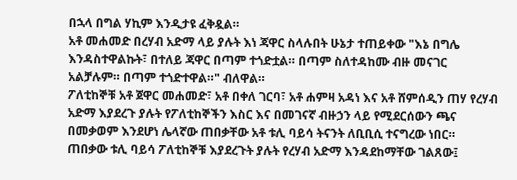በኋላ በግል ሃኪም እንዲታዩ ፈቅዷል።
አቶ መሐመድ በረሃብ አድማ ላይ ያሉት እነ ጃዋር ስላሉበት ሁኔታ ተጠይቀው "እኔ በግሌ እንዳስተዋልኩት፣ በተለይ ጃዋር በጣም ተጎድቷል። በጣም ስለተዳከሙ ብዙ መናገር አልቻሉም። በጣም ተጎድተዋል።" ብለዋል።
ፖለቲከኞቹ አቶ ጀዋር መሐመድ፣ አቶ በቀለ ገርባ፣ አቶ ሐምዛ አዳነ እና አቶ ሸምሰዲን ጠሃ የረሃብ አድማ እያደረጉ ያሉት የፖለቲከኞችን እስር እና በመገናኛ ብዙኃን ላይ የሚደርሰውን ጫና በመቃወም እንደሆነ ሌላኛው ጠበቃቸው አቶ ቱሊ ባይሳ ትናንት ለቢቢሲ ተናግረው ነበር።
ጠበቃው ቱሊ ባይሳ ፖለቲከኞቹ እያደረጉት ያሉት የረሃብ አድማ እንዳደከማቸው ገልጸው፤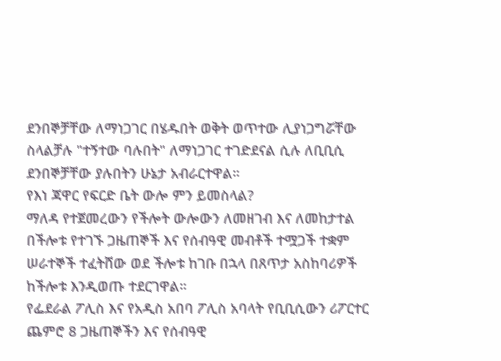ደንበኞቻቸው ለማነጋገር በሄዱበት ወቅት ወጥተው ሊያነጋግሯቸው ስላልቻሉ "ተኝተው ባሉበት" ለማነጋገር ተገድደናል ሲሉ ለቢቢሲ ደንበኞቻቸው ያሉበትን ሁኔታ አብራርተዋል።
የእነ ጃዋር የፍርድ ቤት ውሎ ምን ይመስላል?
ማለዳ የተጀመረውን የችሎት ውሎውን ለመዘገብ እና ለመከታተል በችሎቱ የተገኙ ጋዜጠኞች እና የሰብዓዊ መብቶች ተሟጋች ተቋም ሠራተኞች ተፈትሸው ወደ ችሎቱ ከገቡ በኋላ በጸጥታ አስከባሪዎች ከችሎቱ እንዲወጡ ተደርገዋል።
የፌደራል ፖሊስ እና የአዲስ አበባ ፖሊስ አባላት የቢቢሲውን ሪፖርተር ጨምሮ 8 ጋዜጠኞችን እና የሰብዓዊ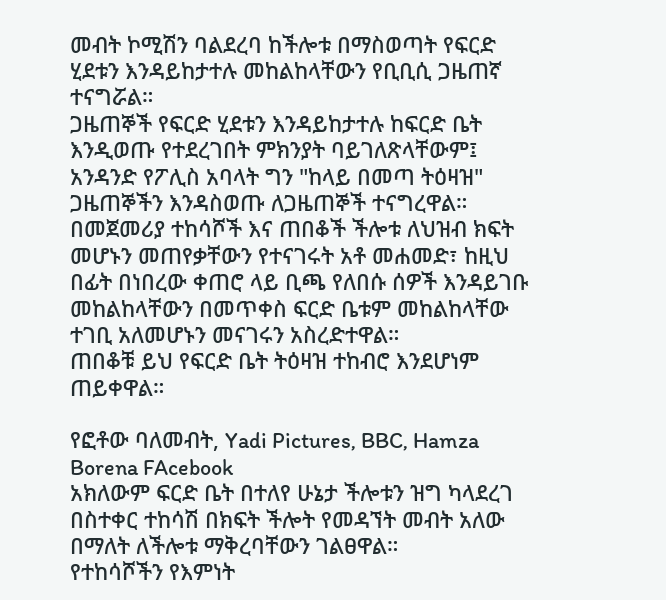መብት ኮሚሽን ባልደረባ ከችሎቱ በማስወጣት የፍርድ ሂደቱን እንዳይከታተሉ መከልከላቸውን የቢቢሲ ጋዜጠኛ ተናግሯል።
ጋዜጠኞች የፍርድ ሂደቱን እንዳይከታተሉ ከፍርድ ቤት እንዲወጡ የተደረገበት ምክንያት ባይገለጽላቸውም፤ አንዳንድ የፖሊስ አባላት ግን "ከላይ በመጣ ትዕዛዝ" ጋዜጠኞችን እንዳስወጡ ለጋዜጠኞች ተናግረዋል።
በመጀመሪያ ተከሳሾች እና ጠበቆች ችሎቱ ለህዝብ ክፍት መሆኑን መጠየቃቸውን የተናገሩት አቶ መሐመድ፣ ከዚህ በፊት በነበረው ቀጠሮ ላይ ቢጫ የለበሱ ሰዎች እንዳይገቡ መከልከላቸውን በመጥቀስ ፍርድ ቤቱም መከልከላቸው ተገቢ አለመሆኑን መናገሩን አስረድተዋል።
ጠበቆቹ ይህ የፍርድ ቤት ትዕዛዝ ተከብሮ እንደሆነም ጠይቀዋል።

የፎቶው ባለመብት, Yadi Pictures, BBC, Hamza Borena FAcebook
አክለውም ፍርድ ቤት በተለየ ሁኔታ ችሎቱን ዝግ ካላደረገ በስተቀር ተከሳሽ በክፍት ችሎት የመዳኘት መብት አለው በማለት ለችሎቱ ማቅረባቸውን ገልፀዋል።
የተከሳሾችን የእምነት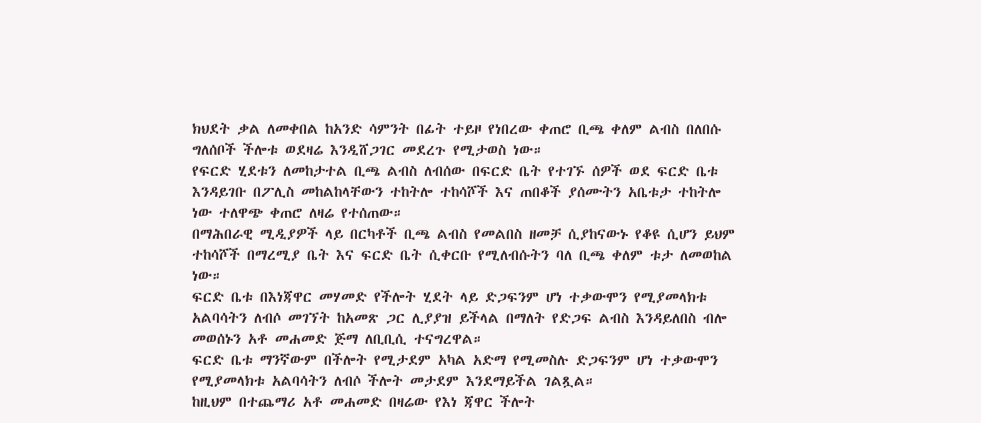ክህደት ቃል ለመቀበል ከአንድ ሳምንት በፊት ተይዞ የነበረው ቀጠሮ ቢጫ ቀለም ልብስ በለበሱ ግለሰቦች ችሎቱ ወደዛሬ እንዲሸጋገር መደረጉ የሚታወስ ነው።
የፍርድ ሂደቱን ለመከታተል ቢጫ ልብስ ለብሰው በፍርድ ቤት የተገኙ ሰዎች ወደ ፍርድ ቤቱ እንዳይገቡ በፖሊስ መከልከላቸውን ተከትሎ ተከሳሾች እና ጠበቆች ያሰሙትን አቤቱታ ተከትሎ ነው ተለዋጭ ቀጠሮ ለዛሬ የተሰጠው።
በማሕበራዊ ሚዲያዎች ላይ በርካቶች ቢጫ ልብስ የመልበስ ዘመቻ ሲያከናውኑ የቆዩ ሲሆን ይህም ተከሳሾች በማረሚያ ቤት እና ፍርድ ቤት ሲቀርቡ የሚለብሱትን ባለ ቢጫ ቀለም ቱታ ለመወከል ነው።
ፍርድ ቤቱ በእነጃዋር መሃመድ የችሎት ሂደት ላይ ድጋፍንም ሆነ ተቃውሞን የሚያመላክቱ አልባሳትን ለብሶ መገኘት ከአመጽ ጋር ሊያያዝ ይችላል በማለት የድጋፍ ልብስ እንዳይለበስ ብሎ መወሰኑን አቶ መሐመድ ጅማ ለቢቢሲ ተናግረዋል።
ፍርድ ቤቱ ማንኛውም በችሎት የሚታደም አካል አድማ የሚመስሉ ድጋፍንም ሆነ ተቃውሞን የሚያመላክቱ አልባሳትን ለብሶ ችሎት መታደም እንደማይችል ገልጿል።
ከዚህም በተጨማሪ አቶ መሐመድ በዛሬው የእነ ጃዋር ችሎት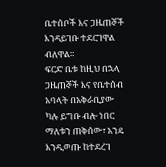ቤተሰቦች እና ጋዜጠኞች እንዳይገቡ ተደርገዋል ብለዋል።
ፍርድ ቤቱ ከዚህ በኋላ ጋዜጠኞች እና የቤተሰብ አባላት በአቅራቢያው ካሉ ይግቡ ብሎ ነበር ማለቱን ጠቅሰው፣ አንዴ እንዲወጡ ከተደረገ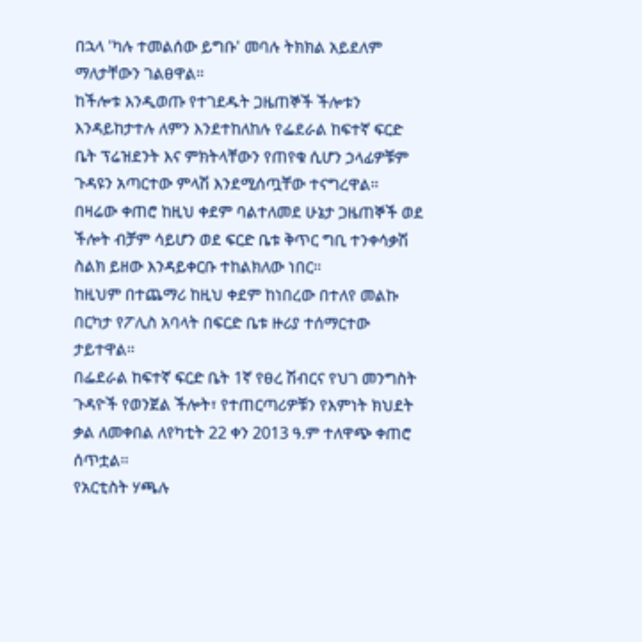በኋላ 'ካሉ ተመልሰው ይግቡ' መባሉ ትክክል አይደለም ማለታቸውን ገልፀዋል።
ከችሎቱ እንዲወጡ የተገደዱት ጋዜጠኞች ችሎቱን እንዳይከታተሉ ለምን እንደተከለከሉ የፌደራል ከፍተኛ ፍርድ ቤት ፕሬዝደንት እና ምክትላቸውን የጠየቁ ሲሆን ኃላፊዎቹም ጉዳዩን አጣርተው ምላሽ እንደሚሰጧቸው ተናግረዋል።
በዛሬው ቀጠሮ ከዚህ ቀደም ባልተለመደ ሁኔታ ጋዜጠኞች ወደ ችሎት ብቻም ሳይሆን ወደ ፍርድ ቤቱ ቅጥር ግቢ ተንቀሳቃሽ ስልክ ይዘው እንዳይቀርቡ ተከልክለው ነበር።
ከዚህም በተጨማሪ ከዚህ ቀደም ከነበረው በተለየ መልኩ በርካታ የፖሊስ አባላት በፍርድ ቤቱ ዙሪያ ተሰማርተው ታይተዋል።
በፌደራል ከፍተኛ ፍርድ ቤት 1ኛ የፀረ ሽብርና የህገ መንግስት ጉዳዮች የወንጀል ችሎት፣ የተጠርጣሪዎቹን የእምነት ክህደት ቃል ለመቀበል ለየካቲት 22 ቀን 2013 ዓ.ም ተለዋጭ ቀጠሮ ሰጥቷል፡፡
የአርቲስት ሃጫሉ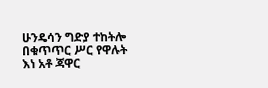ሁንዴሳን ግድያ ተከትሎ በቁጥጥር ሥር የዋሉት እነ አቶ ጃዋር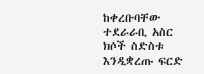ከቀረቡባቸው ተደራራቢ አስር ክሶች ስድስቱ እንዲቋረጡ ፍርድ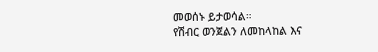መወሰኑ ይታወሳል።
የሽብር ወንጀልን ለመከላከል እና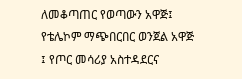ለመቆጣጠር የወጣውን አዋጅ፤ የቴሌኮም ማጭበርበር ወንጀል አዋጅ ፤ የጦር መሳሪያ አስተዳደርና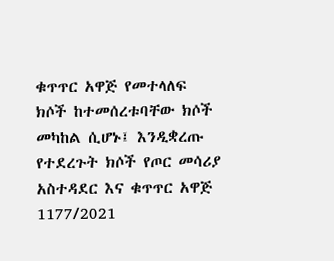ቁጥጥር አዋጅ የመተላለፍ ክሶች ከተመሰረቱባቸው ክሶች መካከል ሲሆኑ፤ እንዲቋረጡ የተደረጉት ክሶች የጦር መሳሪያ አስተዳደር እና ቁጥጥር አዋጅ 1177/2021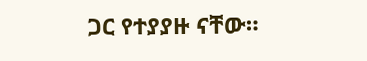ጋር የተያያዙ ናቸው።